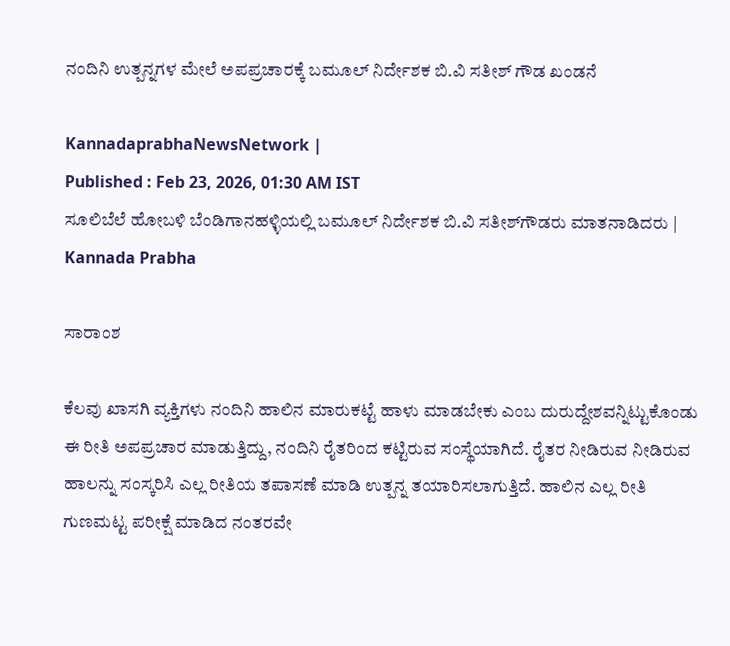ನಂದಿನಿ ಉತ್ಪನ್ನಗಳ ಮೇಲೆ ಅಪಪ್ರಚಾರಕ್ಕೆ ಬಮೂಲ್ ನಿರ್ದೇಶಕ ಬಿ.ವಿ ಸತೀಶ್ ಗೌಡ ಖಂಡನೆ

KannadaprabhaNewsNetwork |
Published : Feb 23, 2026, 01:30 AM IST
ಸೂಲಿಬೆಲೆ ಹೋಬಳಿ ಬೆಂಡಿಗಾನಹಳ್ಳಿಯಲ್ಲಿ ಬಮೂಲ್ ನಿರ್ದೇಶಕ ಬಿ.ವಿ ಸತೀಶ್‌ಗೌಡರು ಮಾತನಾಡಿದರು | Kannada Prabha

ಸಾರಾಂಶ

ಕೆಲವು ಖಾಸಗಿ ವ್ಯಕ್ತಿಗಳು ನಂದಿನಿ ಹಾಲಿನ ಮಾರುಕಟ್ಟೆ ಹಾಳು ಮಾಡಬೇಕು ಎಂಬ ದುರುದ್ದೇಶವನ್ನಿಟ್ಟುಕೊಂಡು ಈ ರೀತಿ ಅಪಪ್ರಚಾರ ಮಾಡುತ್ತಿದ್ದು, ನಂದಿನಿ ರೈತರಿಂದ ಕಟ್ಟಿರುವ ಸಂಸ್ಥೆಯಾಗಿದೆ. ರೈತರ ನೀಡಿರುವ ನೀಡಿರುವ ಹಾಲನ್ನು ಸಂಸ್ಕರಿಸಿ ಎಲ್ಲ ರೀತಿಯ ತಪಾಸಣೆ ಮಾಡಿ ಉತ್ಪನ್ನ ತಯಾರಿಸಲಾಗುತ್ತಿದೆ. ಹಾಲಿನ ಎಲ್ಲ ರೀತಿ ಗುಣಮಟ್ಟ ಪರೀಕ್ಷೆ ಮಾಡಿದ ನಂತರವೇ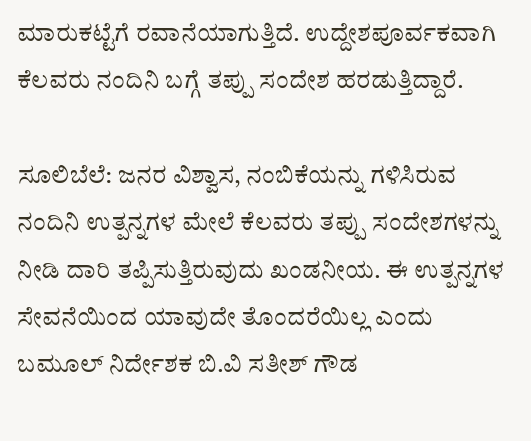ಮಾರುಕಟ್ಟೆಗೆ ರವಾನೆಯಾಗುತ್ತಿದೆ. ಉದ್ದೇಶಪೂರ್ವಕವಾಗಿ ಕೆಲವರು ನಂದಿನಿ ಬಗ್ಗೆ ತಪ್ಪು ಸಂದೇಶ ಹರಡುತ್ತಿದ್ದಾರೆ.

ಸೂಲಿಬೆಲೆ: ಜನರ ವಿಶ್ವಾಸ, ನಂಬಿಕೆಯನ್ನು ಗಳಿಸಿರುವ ನಂದಿನಿ ಉತ್ಪನ್ನಗಳ ಮೇಲೆ ಕೆಲವರು ತಪ್ಪು ಸಂದೇಶಗಳನ್ನು ನೀಡಿ ದಾರಿ ತಪ್ಪಿಸುತ್ತಿರುವುದು ಖಂಡನೀಯ. ಈ ಉತ್ಪನ್ನಗಳ ಸೇವನೆಯಿಂದ ಯಾವುದೇ ತೊಂದರೆಯಿಲ್ಲ ಎಂದು ಬಮೂಲ್ ನಿರ್ದೇಶಕ ಬಿ.ವಿ ಸತೀಶ್ ಗೌಡ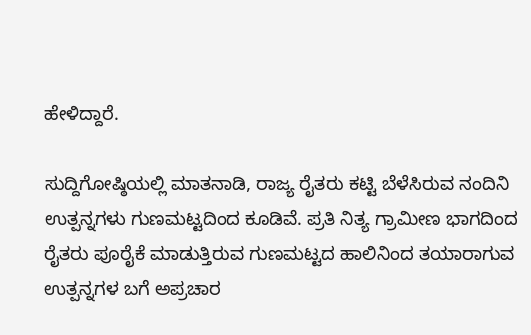ಹೇಳಿದ್ದಾರೆ.

ಸುದ್ದಿಗೋಷ್ಠಿಯಲ್ಲಿ ಮಾತನಾಡಿ, ರಾಜ್ಯ ರೈತರು ಕಟ್ಟಿ ಬೆಳೆಸಿರುವ ನಂದಿನಿ ಉತ್ಪನ್ನಗಳು ಗುಣಮಟ್ಟದಿಂದ ಕೂಡಿವೆ. ಪ್ರತಿ ನಿತ್ಯ ಗ್ರಾಮೀಣ ಭಾಗದಿಂದ ರೈತರು ಪೂರೈಕೆ ಮಾಡುತ್ತಿರುವ ಗುಣಮಟ್ಟದ ಹಾಲಿನಿಂದ ತಯಾರಾಗುವ ಉತ್ಪನ್ನಗಳ ಬಗೆ ಅಪ್ರಚಾರ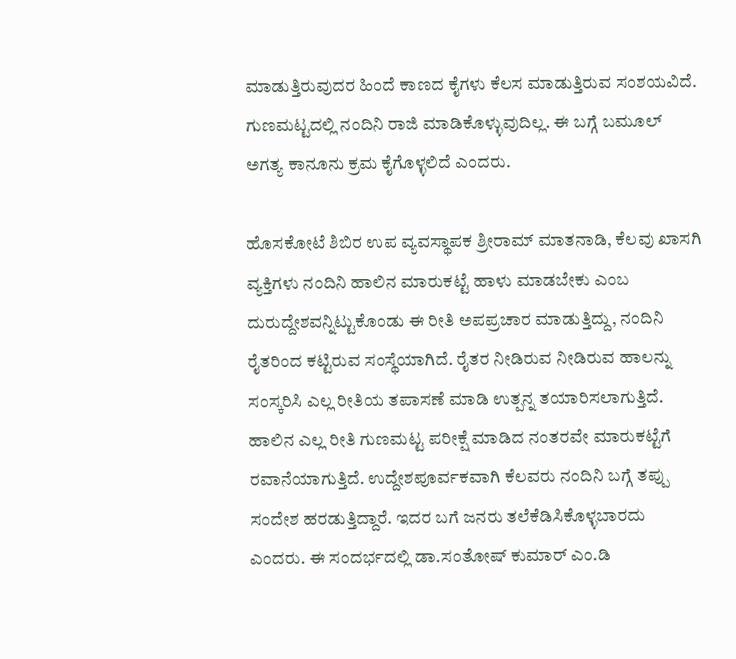ಮಾಡುತ್ತಿರುವುದರ ಹಿಂದೆ ಕಾಣದ ಕೈಗಳು ಕೆಲಸ ಮಾಡುತ್ತಿರುವ ಸಂಶಯವಿದೆ. ಗುಣಮಟ್ಟದಲ್ಲಿ ನಂದಿನಿ ರಾಜಿ ಮಾಡಿಕೊಳ್ಳುವುದಿಲ್ಲ. ಈ ಬಗ್ಗೆ ಬಮೂಲ್ ಅಗತ್ಯ ಕಾನೂನು ಕ್ರಮ ಕೈಗೊಳ್ಳಲಿದೆ ಎಂದರು.

ಹೊಸಕೋಟೆ ಶಿಬಿರ ಉಪ ವ್ಯವಸ್ಥಾಪಕ ಶ್ರೀರಾಮ್ ಮಾತನಾಡಿ, ಕೆಲವು ಖಾಸಗಿ ವ್ಯಕ್ತಿಗಳು ನಂದಿನಿ ಹಾಲಿನ ಮಾರುಕಟ್ಟೆ ಹಾಳು ಮಾಡಬೇಕು ಎಂಬ ದುರುದ್ದೇಶವನ್ನಿಟ್ಟುಕೊಂಡು ಈ ರೀತಿ ಅಪಪ್ರಚಾರ ಮಾಡುತ್ತಿದ್ದು, ನಂದಿನಿ ರೈತರಿಂದ ಕಟ್ಟಿರುವ ಸಂಸ್ಥೆಯಾಗಿದೆ. ರೈತರ ನೀಡಿರುವ ನೀಡಿರುವ ಹಾಲನ್ನು ಸಂಸ್ಕರಿಸಿ ಎಲ್ಲ ರೀತಿಯ ತಪಾಸಣೆ ಮಾಡಿ ಉತ್ಪನ್ನ ತಯಾರಿಸಲಾಗುತ್ತಿದೆ. ಹಾಲಿನ ಎಲ್ಲ ರೀತಿ ಗುಣಮಟ್ಟ ಪರೀಕ್ಷೆ ಮಾಡಿದ ನಂತರವೇ ಮಾರುಕಟ್ಟೆಗೆ ರವಾನೆಯಾಗುತ್ತಿದೆ. ಉದ್ದೇಶಪೂರ್ವಕವಾಗಿ ಕೆಲವರು ನಂದಿನಿ ಬಗ್ಗೆ ತಪ್ಪು ಸಂದೇಶ ಹರಡುತ್ತಿದ್ದಾರೆ. ಇದರ ಬಗೆ ಜನರು ತಲೆಕೆಡಿಸಿಕೊಳ್ಳಬಾರದು ಎಂದರು. ಈ ಸಂದರ್ಭದಲ್ಲಿ ಡಾ.ಸಂತೋಷ್ ಕುಮಾರ್ ಎಂ.ಡಿ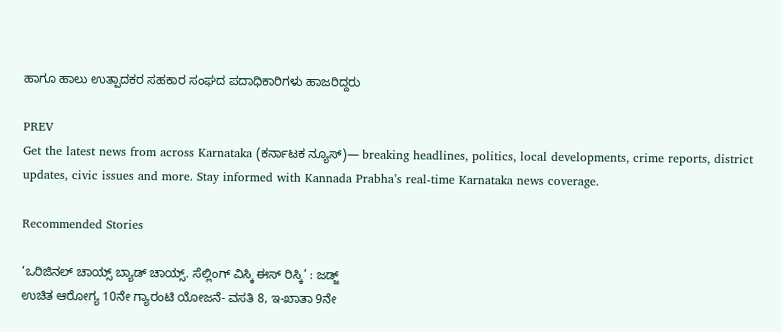ಹಾಗೂ ಹಾಲು ಉತ್ಪಾದಕರ ಸಹಕಾರ ಸಂಘದ ಪದಾಧಿಕಾರಿಗಳು ಹಾಜರಿದ್ದರು

PREV
Get the latest news from across Karnataka (ಕರ್ನಾಟಕ ನ್ಯೂಸ್)— breaking headlines, politics, local developments, crime reports, district updates, civic issues and more. Stay informed with Kannada Prabha’s real‑time Karnataka news coverage.

Recommended Stories

‘ಒರಿಜಿನಲ್‌ ಚಾಯ್ಸ್‌ ಬ್ಯಾಡ್‌ ಚಾಯ್ಸ್‌. ಸೆಲ್ಲಿಂಗ್ ವಿಸ್ಕಿ ಈಸ್‌ ರಿಸ್ಕಿ’ : ಜಡ್ಜ್‌
ಉಚಿತ ಆರೋಗ್ಯ 10ನೇ ಗ್ಯಾರಂಟಿ ಯೋಜನೆ- ವಸತಿ 8, ಇ-ಖಾತಾ 9ನೇ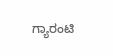ಗ್ಯಾರಂಟಿ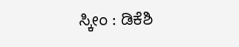ಸ್ಕೀಂ : ಡಿಕೆಶಿ